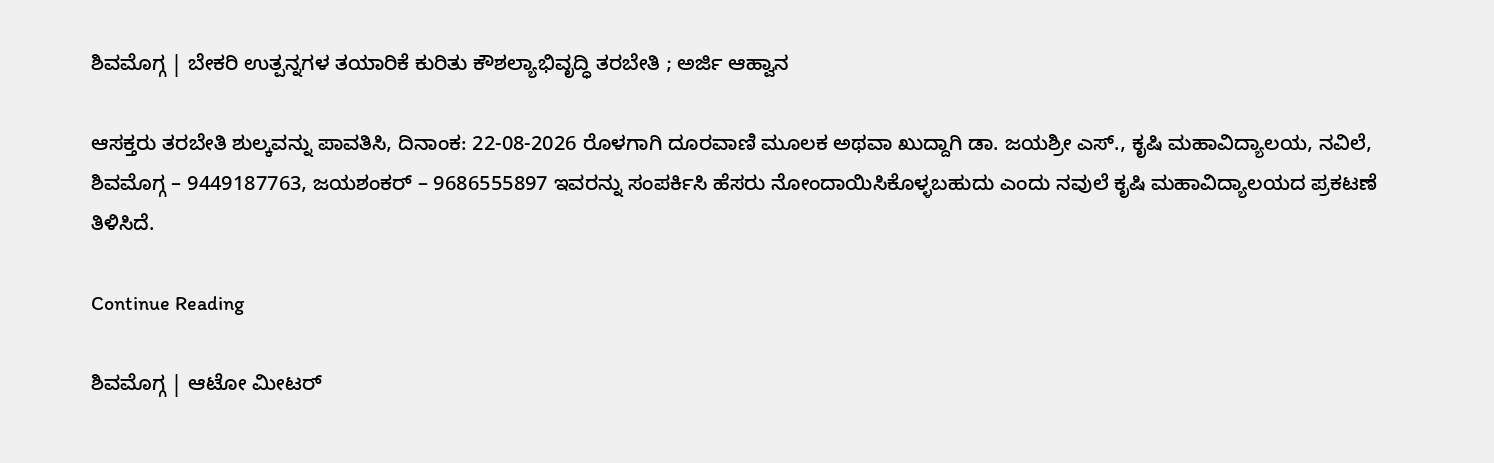ಶಿವಮೊಗ್ಗ | ಬೇಕರಿ ಉತ್ಪನ್ನಗಳ ತಯಾರಿಕೆ ಕುರಿತು ಕೌಶಲ್ಯಾಭಿವೃದ್ಧಿ ತರಬೇತಿ ; ಅರ್ಜಿ ಆಹ್ವಾನ

ಆಸಕ್ತರು ತರಬೇತಿ ಶುಲ್ಕವನ್ನು ಪಾವತಿಸಿ, ದಿನಾಂಕ: 22-08-2026 ರೊಳಗಾಗಿ ದೂರವಾಣಿ ಮೂಲಕ ಅಥವಾ ಖುದ್ದಾಗಿ ಡಾ. ಜಯಶ್ರೀ ಎಸ್., ಕೃಷಿ ಮಹಾವಿದ್ಯಾಲಯ, ನವಿಲೆ, ಶಿವಮೊಗ್ಗ – 9449187763, ಜಯಶಂಕರ್ – 9686555897 ಇವರನ್ನು ಸಂಪರ್ಕಿಸಿ ಹೆಸರು ನೋಂದಾಯಿಸಿಕೊಳ್ಳಬಹುದು ಎಂದು ನವುಲೆ ಕೃಷಿ ಮಹಾವಿದ್ಯಾಲಯದ ಪ್ರಕಟಣೆ ತಿಳಿಸಿದೆ.

Continue Reading

ಶಿವಮೊಗ್ಗ | ಆಟೋ ಮೀಟರ್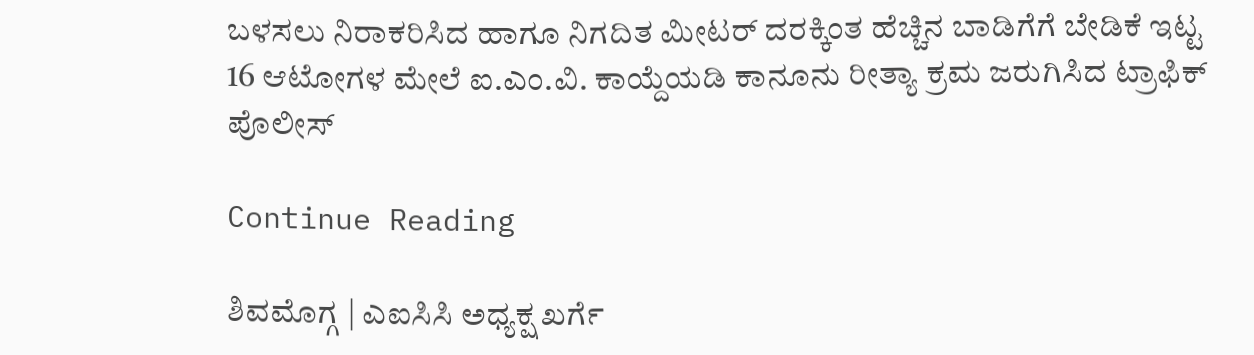ಬಳಸಲು ನಿರಾಕರಿಸಿದ ಹಾಗೂ ನಿಗದಿತ ಮೀಟರ್ ದರಕ್ಕಿಂತ ಹೆಚ್ಚಿನ ಬಾಡಿಗೆಗೆ ಬೇಡಿಕೆ ಇಟ್ಟ 16 ಆಟೋಗಳ ಮೇಲೆ ಐ.ಎಂ.ವಿ. ಕಾಯ್ದೆಯಡಿ ಕಾನೂನು ರೀತ್ಯಾ ಕ್ರಮ ಜರುಗಿಸಿದ ಟ್ರಾಫಿಕ್ ಪೊಲೀಸ್

Continue Reading

ಶಿವಮೊಗ್ಗ | ಎಐಸಿಸಿ ಅಧ್ಯಕ್ಷ ಖರ್ಗೆ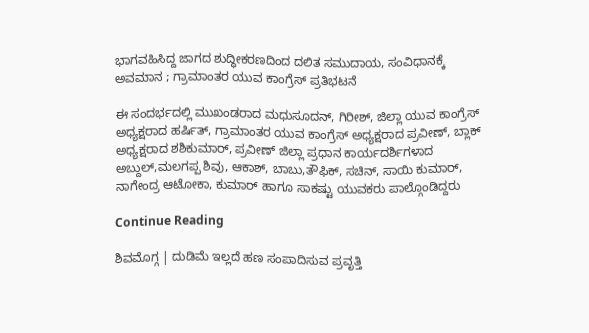ಭಾಗವಹಿಸಿದ್ದ ಜಾಗದ ಶುದ್ಧೀಕರಣದಿಂದ ದಲಿತ ಸಮುದಾಯ, ಸಂವಿಧಾನಕ್ಕೆ ಅವಮಾನ ; ಗ್ರಾಮಾಂತರ ಯುವ ಕಾಂಗ್ರೆಸ್‌ ಪ್ರತಿಭಟನೆ

ಈ ಸಂದರ್ಭದಲ್ಲಿ ಮುಖಂಡರಾದ ಮಧುಸೂದನ್, ಗಿರೀಶ್, ಜಿಲ್ಲಾ ಯುವ ಕಾಂಗ್ರೆಸ್ ಅಧ್ಯಕ್ಷರಾದ ಹರ್ಷಿತ್, ಗ್ರಾಮಾಂತರ ಯುವ ಕಾಂಗ್ರೆಸ್ ಅಧ್ಯಕ್ಷರಾದ ಪ್ರವೀಣ್, ಬ್ಲಾಕ್ ಅಧ್ಯಕ್ಷರಾದ ಶಶಿಕುಮಾರ್, ಪ್ರವೀಣ್ ಜಿಲ್ಲಾ ಪ್ರಧಾನ ಕಾರ್ಯದರ್ಶಿಗಳಾದ ಅಬ್ದುಲ್,ಮಲಗಪ್ಪ ಶಿವು, ಆಕಾಶ್, ಬಾಬು,ತೌಫಿಕ್, ಸಚಿನ್, ಸಾಯಿ ಕುಮಾರ್, ನಾಗೇಂದ್ರ ಆಟೋಕಾ, ಕುಮಾರ್ ಹಾಗೂ ಸಾಕಷ್ಟು ಯುವಕರು ಪಾಲ್ಗೊಂಡಿದ್ದರು

Continue Reading

ಶಿವಮೊಗ್ಗ | ದುಡಿಮೆ ಇಲ್ಲದೆ ಹಣ ಸಂಪಾದಿಸುವ ಪ್ರವೃತ್ತಿ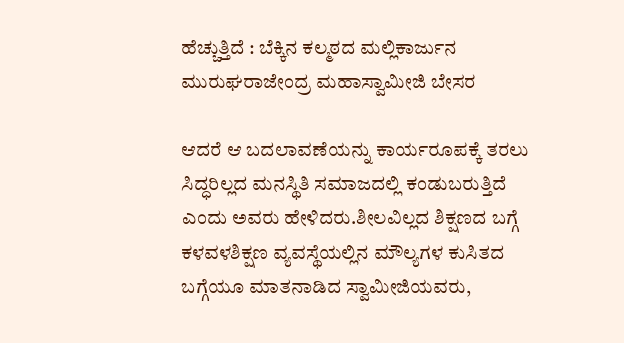ಹೆಚ್ಚುತ್ತಿದೆ : ಬೆಕ್ಕಿನ ಕಲ್ಮಠದ ಮಲ್ಲಿಕಾರ್ಜುನ ಮುರುಘರಾಜೇಂದ್ರ ಮಹಾಸ್ವಾಮೀಜಿ ಬೇಸರ

ಆದರೆ ಆ ಬದಲಾವಣೆಯನ್ನು ಕಾರ್ಯರೂಪಕ್ಕೆ ತರಲು ಸಿದ್ಧರಿಲ್ಲದ ಮನಸ್ಥಿತಿ ಸಮಾಜದಲ್ಲಿ ಕಂಡುಬರುತ್ತಿದೆ ಎಂದು ಅವರು ಹೇಳಿದರು.ಶೀಲವಿಲ್ಲದ ಶಿಕ್ಷಣದ ಬಗ್ಗೆ ಕಳವಳಶಿಕ್ಷಣ ವ್ಯವಸ್ಥೆಯಲ್ಲಿನ ಮೌಲ್ಯಗಳ ಕುಸಿತದ ಬಗ್ಗೆಯೂ ಮಾತನಾಡಿದ ಸ್ವಾಮೀಜಿಯವರು,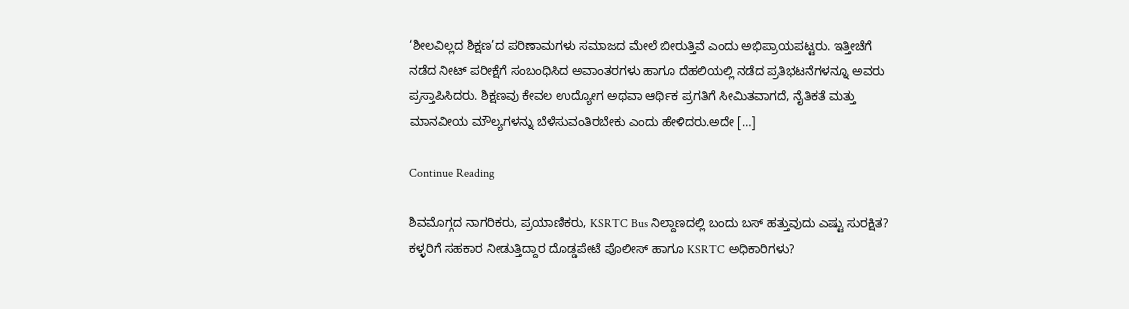‘ಶೀಲವಿಲ್ಲದ ಶಿಕ್ಷಣ’ದ ಪರಿಣಾಮಗಳು ಸಮಾಜದ ಮೇಲೆ ಬೀರುತ್ತಿವೆ ಎಂದು ಅಭಿಪ್ರಾಯಪಟ್ಟರು. ಇತ್ತೀಚೆಗೆ ನಡೆದ ನೀಟ್ ಪರೀಕ್ಷೆಗೆ ಸಂಬಂಧಿಸಿದ ಅವಾಂತರಗಳು ಹಾಗೂ ದೆಹಲಿಯಲ್ಲಿ ನಡೆದ ಪ್ರತಿಭಟನೆಗಳನ್ನೂ ಅವರು ಪ್ರಸ್ತಾಪಿಸಿದರು. ಶಿಕ್ಷಣವು ಕೇವಲ ಉದ್ಯೋಗ ಅಥವಾ ಆರ್ಥಿಕ ಪ್ರಗತಿಗೆ ಸೀಮಿತವಾಗದೆ, ನೈತಿಕತೆ ಮತ್ತು ಮಾನವೀಯ ಮೌಲ್ಯಗಳನ್ನು ಬೆಳೆಸುವಂತಿರಬೇಕು ಎಂದು ಹೇಳಿದರು.ಅದೇ […]

Continue Reading

ಶಿವಮೊಗ್ಗದ ನಾಗರಿಕರು, ಪ್ರಯಾಣಿಕರು, KSRTC Bus ನಿಲ್ದಾಣದಲ್ಲಿ ಬಂದು ಬಸ್ ಹತ್ತುವುದು ಎಷ್ಟು ಸುರಕ್ಷಿತ? ಕಳ್ಳರಿಗೆ ಸಹಕಾರ ನೀಡುತ್ತಿದ್ದಾರ ದೊಡ್ಡಪೇಟೆ ಪೊಲೀಸ್ ಹಾಗೂ KSRTC ಅಧಿಕಾರಿಗಳು?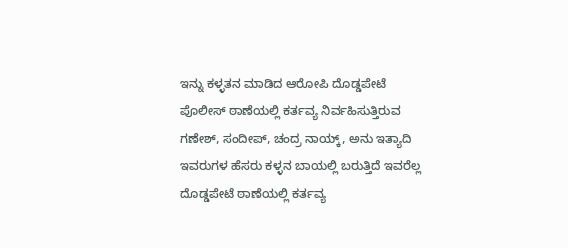ಇನ್ನು ಕಳ್ಳತನ ಮಾಡಿದ ಆರೋಪಿ ದೊಡ್ಡಪೇಟೆ ಪೊಲೀಸ್ ಠಾಣೆಯಲ್ಲಿ ಕರ್ತವ್ಯ ನಿರ್ವಹಿಸುತ್ತಿರುವ ಗಣೇಶ್, ಸಂದೀಪ್, ಚಂದ್ರ ನಾಯ್ಕ್, ಅನು ಇತ್ಯಾದಿ ಇವರುಗಳ ಹೆಸರು ಕಳ್ಳನ ಬಾಯಲ್ಲಿ ಬರುತ್ತಿದೆ ಇವರೆಲ್ಲ ದೊಡ್ಡಪೇಟೆ ಠಾಣೆಯಲ್ಲಿ ಕರ್ತವ್ಯ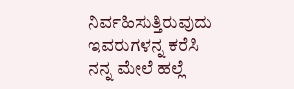ನಿರ್ವಹಿಸುತ್ತಿರುವುದು ಇವರುಗಳನ್ನ ಕರೆಸಿ ನನ್ನ ಮೇಲೆ ಹಲ್ಲೆ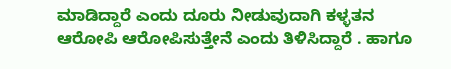ಮಾಡಿದ್ದಾರೆ ಎಂದು ದೂರು ನೀಡುವುದಾಗಿ ಕಳ್ಳತನ ಆರೋಪಿ ಆರೋಪಿಸುತ್ತೇನೆ ಎಂದು ತಿಳಿಸಿದ್ದಾರೆ . ಹಾಗೂ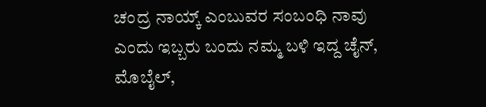ಚಂದ್ರ ನಾಯ್ಕ್ ಎಂಬುವರ ಸಂಬಂಧಿ ನಾವು ಎಂದು ಇಬ್ಬರು ಬಂದು ನಮ್ಮ ಬಳಿ ಇದ್ದ ಚೈನ್, ಮೊಬೈಲ್,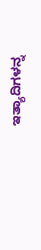ಇತ್ಯಾದಿಗಳನ್ನ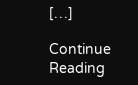[…]

Continue Reading